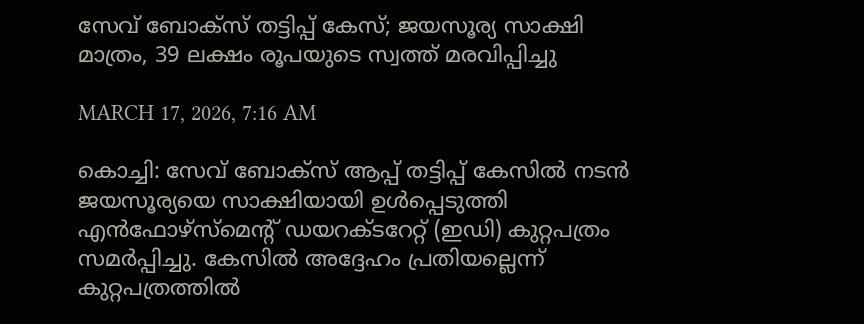സേവ് ബോക്സ് തട്ടിപ്പ് കേസ്; ജയസൂര്യ സാക്ഷി മാത്രം, 39 ലക്ഷം രൂപയുടെ സ്വത്ത് മരവിപ്പിച്ചു

MARCH 17, 2026, 7:16 AM

കൊച്ചി: സേവ് ബോക്സ് ആപ്പ് തട്ടിപ്പ് കേസിൽ നടൻ ജയസൂര്യയെ സാക്ഷിയായി ഉൾപ്പെടുത്തി എൻഫോഴ്സ്മെന്റ് ഡയറക്ടറേറ്റ് (ഇഡി) കുറ്റപത്രം സമർപ്പിച്ചു. കേസിൽ അദ്ദേഹം പ്രതിയല്ലെന്ന് കുറ്റപത്രത്തിൽ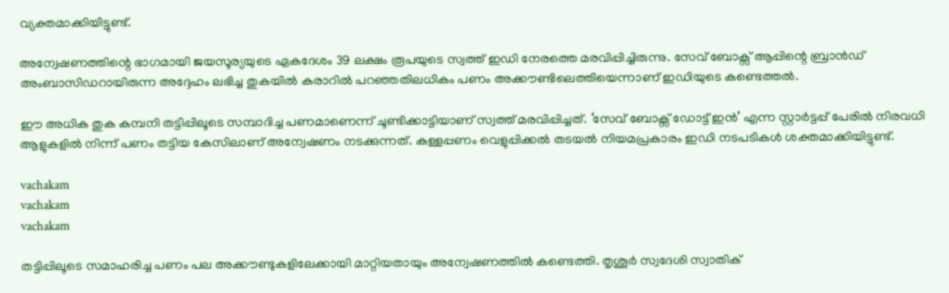വ്യക്തമാക്കിയിട്ടുണ്ട്.

അന്വേഷണത്തിന്റെ ഭാഗമായി ജയസൂര്യയുടെ ഏകദേശം 39 ലക്ഷം രൂപയുടെ സ്വത്ത് ഇഡി നേരത്തെ മരവിപ്പിച്ചിരുന്നു. സേവ് ബോക്സ് ആപ്പിന്റെ ബ്രാൻഡ് അംബാസിഡറായിരുന്ന അദ്ദേഹം ലഭിച്ച തുകയിൽ കരാറിൽ പറഞ്ഞതിലധികം പണം അക്കൗണ്ടിലെത്തിയെന്നാണ് ഇഡിയുടെ കണ്ടെത്തൽ.

ഈ അധിക തുക കമ്പനി തട്ടിപ്പിലൂടെ സമ്പാദിച്ച പണമാണെന്ന് ചൂണ്ടിക്കാട്ടിയാണ് സ്വത്ത് മരവിപ്പിച്ചത്. ‘സേവ് ബോക്സ് ഡോട്ട് ഇൻ’ എന്ന സ്റ്റാർട്ടപ്പ് പേരിൽ നിരവധി ആളുകളിൽ നിന്ന് പണം തട്ടിയ കേസിലാണ് അന്വേഷണം നടക്കുന്നത്. കള്ളപ്പണം വെളുപ്പിക്കൽ തടയൽ നിയമപ്രകാരം ഇഡി നടപടികൾ ശക്തമാക്കിയിട്ടുണ്ട്.

vachakam
vachakam
vachakam

തട്ടിപ്പിലൂടെ സമാഹരിച്ച പണം പല അക്കൗണ്ടുകളിലേക്കായി മാറ്റിയതായും അന്വേഷണത്തിൽ കണ്ടെത്തി. തൃശൂർ സ്വദേശി സ്വാതിക്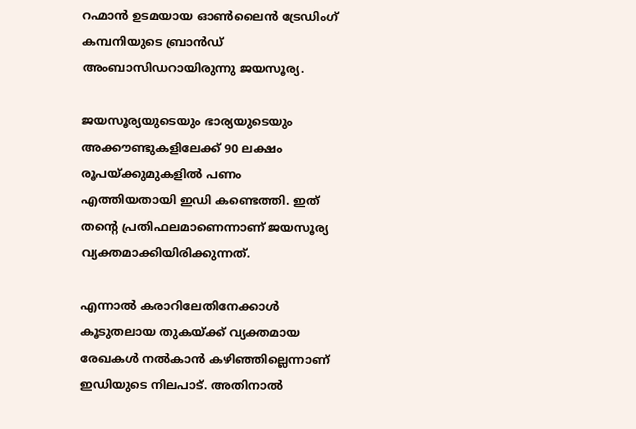റഹ്മാൻ ഉടമയായ ഓൺലൈൻ ട്രേഡിംഗ് കമ്പനിയുടെ ബ്രാൻഡ് അംബാസിഡറായിരുന്നു ജയസൂര്യ.

ജയസൂര്യയുടെയും ഭാര്യയുടെയും അക്കൗണ്ടുകളിലേക്ക് 90 ലക്ഷം രൂപയ്ക്കുമുകളിൽ പണം എത്തിയതായി ഇഡി കണ്ടെത്തി. ഇത് തന്റെ പ്രതിഫലമാണെന്നാണ് ജയസൂര്യ വ്യക്തമാക്കിയിരിക്കുന്നത്.

എന്നാൽ കരാറിലേതിനേക്കാൾ കൂടുതലായ തുകയ്ക്ക് വ്യക്തമായ രേഖകൾ നൽകാൻ കഴിഞ്ഞില്ലെന്നാണ് ഇഡിയുടെ നിലപാട്. അതിനാൽ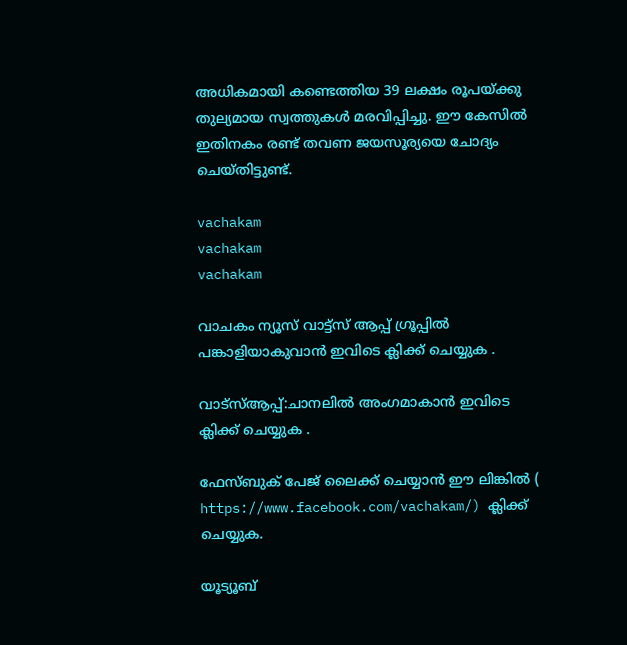അധികമായി കണ്ടെത്തിയ 39 ലക്ഷം രൂപയ്ക്കു തുല്യമായ സ്വത്തുകൾ മരവിപ്പിച്ചു. ഈ കേസിൽ ഇതിനകം രണ്ട് തവണ ജയസൂര്യയെ ചോദ്യം ചെയ്തിട്ടുണ്ട്.

vachakam
vachakam
vachakam

വാചകം ന്യൂസ് വാട്ട്സ് ആപ്പ് ഗ്രൂപ്പിൽ പങ്കാളിയാകുവാൻ ഇവിടെ ക്ലിക്ക് ചെയ്യുക .

വാട്സ്ആപ്പ്:ചാനലിൽ അംഗമാകാൻ ഇവിടെ ക്ലിക്ക് ചെയ്യുക .

ഫേസ്ബുക് പേജ് ലൈക്ക് ചെയ്യാൻ ഈ ലിങ്കിൽ (
https://www.facebook.com/vachakam/) ക്ലിക്ക് ചെയ്യുക.

യൂട്യൂബ്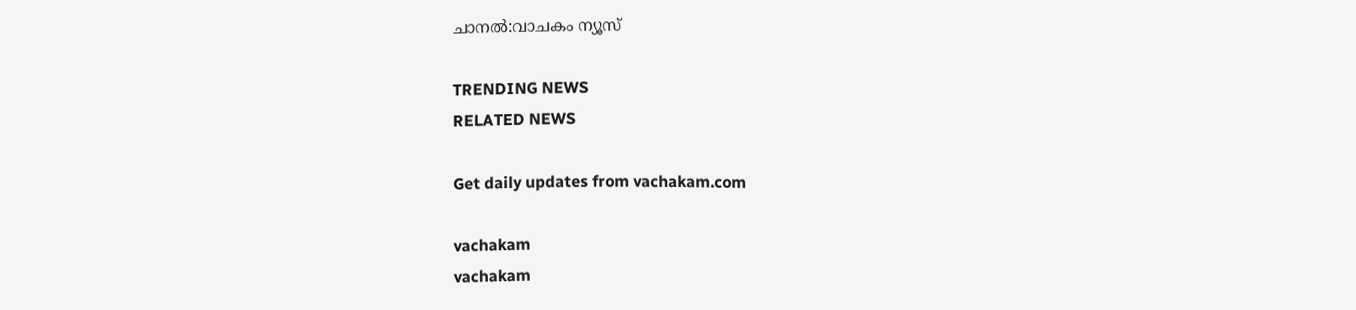ചാനൽ:വാചകം ന്യൂസ്

TRENDING NEWS
RELATED NEWS

Get daily updates from vachakam.com

vachakam
vachakam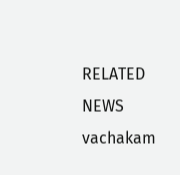RELATED NEWS
vachakam